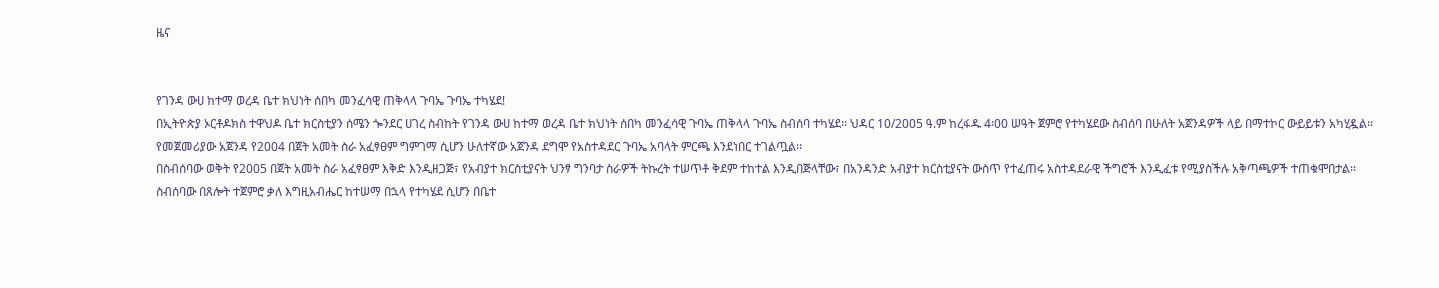ዜና


የገንዳ ውሀ ከተማ ወረዳ ቤተ ክህነት ሰበካ መንፈሳዊ ጠቅላላ ጉባኤ ጉባኤ ተካሄደ!
በኢትዮጵያ ኦርቶዶክስ ተዋህዶ ቤተ ክርስቲያን ሰሜን ጐንደር ሀገረ ስብከት የገንዳ ውሀ ከተማ ወረዳ ቤተ ክህነት ሰበካ መንፈሳዊ ጉባኤ ጠቅላላ ጉባኤ ስብሰባ ተካሄደ፡፡ ህዳር 10/2005 ዓ.ም ከረፋዱ 4፡00 ሠዓት ጀምሮ የተካሄደው ስብሰባ በሁለት አጀንዳዎች ላይ በማተኮር ውይይቱን አካሂዷል፡፡ የመጀመሪያው አጀንዳ የ2004 በጀት አመት ስራ አፈፃፀም ግምገማ ሲሆን ሁለተኛው አጀንዳ ደግሞ የአስተዳደር ጉባኤ አባላት ምርጫ እንደነበር ተገልጧል፡፡
በስብሰባው ወቅት የ2005 በጀት አመት ስራ አፈፃፀም እቅድ እንዲዘጋጅ፣ የአብያተ ክርስቲያናት ህንፃ ግንባታ ስራዎች ትኩረት ተሠጥቶ ቅደም ተከተል እንዲበጅላቸው፣ በአንዳንድ አብያተ ክርስቲያናት ውስጥ የተፈጠሩ አስተዳደራዊ ችግሮች እንዲፈቱ የሚያስችሉ አቅጣጫዎች ተጠቁሞበታል፡፡
ስብሰባው በጸሎት ተጀምሮ ቃለ እግዚአብሔር ከተሠማ በኋላ የተካሄደ ሲሆን በቤተ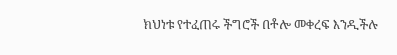ክህነቱ የተፈጠሩ ችግሮች በቶሎ መቀረፍ እንዲችሉ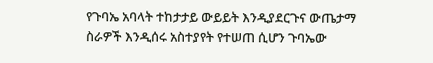የጉባኤ አባላት ተከታታይ ውይይት እንዲያደርጉና ውጤታማ ስራዎች እንዲሰሩ አስተያየት የተሠጠ ሲሆን ጉባኤው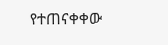የተጠናቀቀው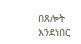በጸሎት እንደነበር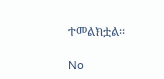ተመልክቷል፡፡

No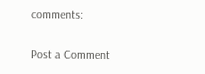comments:

Post a Comment